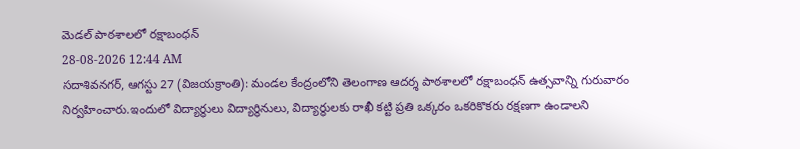మెడల్ పాఠశాలలో రక్షాబంధన్
28-08-2026 12:44 AM
సదాశివనగర్, ఆగస్టు 27 (విజయక్రాంతి): మండల కేంద్రంలోని తెలంగాణ ఆదర్శ పాఠశాలలో రక్షాబంధన్ ఉత్సవాన్ని గురువారం నిర్వహించారు.ఇందులో విద్యార్థులు విద్యార్థినులు, విద్యార్థులకు రాఖీ కట్టి ప్రతి ఒక్కరం ఒకరికొకరు రక్షణగా ఉండాలని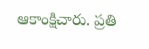ఆకాంక్షిచారు. ప్రతి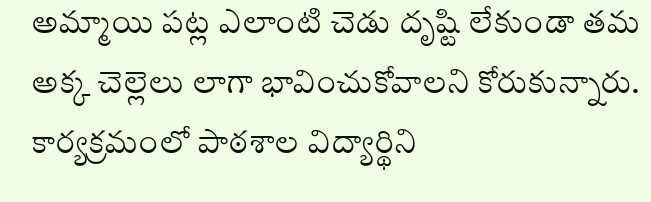అమ్మాయి పట్ల ఎలాంటి చెడు దృష్టి లేకుండా తమ అక్క చెల్లెలు లాగా భావించుకోవాలని కోరుకున్నారు. కార్యక్రమంలో పాఠశాల విద్యార్థిని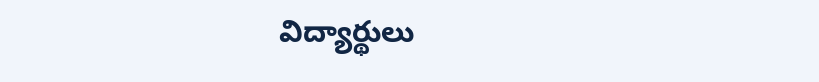విద్యార్థులు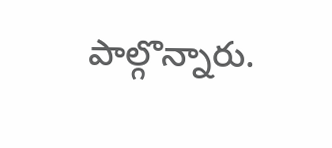పాల్గొన్నారు.